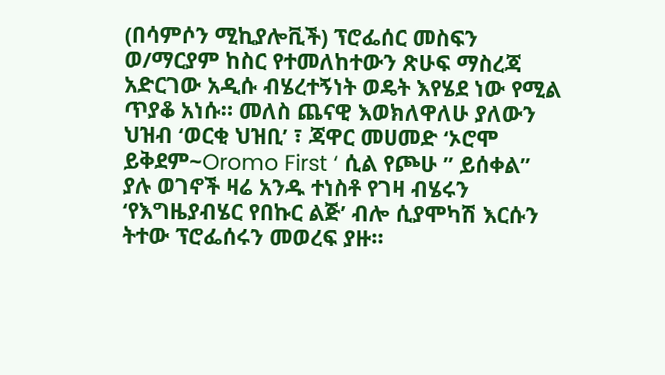(በሳምሶን ሚኪያሎቪች) ፕሮፌሰር መስፍን ወ/ማርያም ከስር የተመለከተውን ጽሁፍ ማስረጃ አድርገው አዲሱ ብሄረተኝነት ወዴት እየሄደ ነው የሚል ጥያቆ አነሱ። መለስ ጨናዊ እወክለዋለሁ ያለውን ህዝብ ‘ወርቂ ህዝቢ’ ፣ ጃዋር መሀመድ ‘ኦሮሞ ይቅደም~Oromo First ‘ ሲል የጮሁ ” ይሰቀል” ያሉ ወገኖች ዛሬ አንዱ ተነስቶ የገዛ ብሄሩን ‘የእግዜያብሄር የበኩር ልጅ’ ብሎ ሲያሞካሽ እርሱን ትተው ፕሮፌሰሩን መወረፍ ያዙ።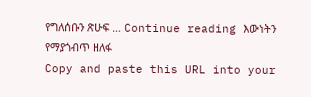የግለሰቡን ጽሁፍ … Continue reading እውነትን የማያጎብጥ ዘለፋ
Copy and paste this URL into your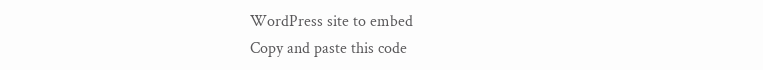WordPress site to embed
Copy and paste this code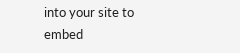into your site to embed